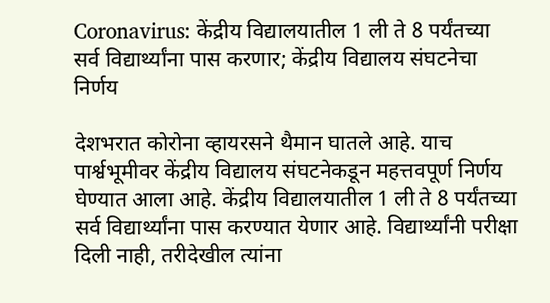Coronavirus: केंद्रीय विद्यालयातील 1 ली ते 8 पर्यंतच्या सर्व विद्यार्थ्यांना पास करणार; केंद्रीय विद्यालय संघटनेचा निर्णय

देशभरात कोरोना व्हायरसने थैमान घातले आहे. याच पार्श्वभूमीवर केंद्रीय विद्यालय संघटनेकडून महत्तवपूर्ण निर्णय घेण्यात आला आहे. केंद्रीय विद्यालयातील 1 ली ते 8 पर्यंतच्या सर्व विद्यार्थ्यांना पास करण्यात येणार आहे. विद्यार्थ्यांनी परीक्षा दिली नाही, तरीदेखील त्यांना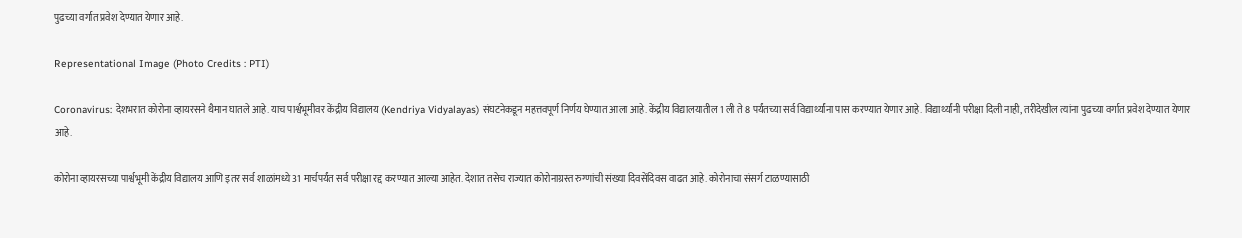पुढच्या वर्गात प्रवेश देण्यात येणार आहे.

Representational Image (Photo Credits : PTI)

Coronavirus: देशभरात कोरोना व्हायरसने थैमान घातले आहे. याच पार्श्वभूमीवर केंद्रीय विद्यालय (Kendriya Vidyalayas) संघटनेकडून महत्तवपूर्ण निर्णय घेण्यात आला आहे. केंद्रीय विद्यालयातील 1 ली ते 8 पर्यंतच्या सर्व विद्यार्थ्यांना पास करण्यात येणार आहे. विद्यार्थ्यांनी परीक्षा दिली नाही, तरीदेखील त्यांना पुढच्या वर्गात प्रवेश देण्यात येणार आहे.

कोरोना व्हायरसच्या पार्श्वभूमी केंद्रीय विद्यालय आणि इतर सर्व शाळांमध्ये 31 मार्चपर्यंत सर्व परीक्षा रद्द करण्यात आल्या आहेत. देशात तसेच राज्यात कोरोनाग्रस्त रुग्णांची संख्या दिवसेंदिवस वाढत आहे. कोरोनाचा संसर्ग टाळण्यासाठी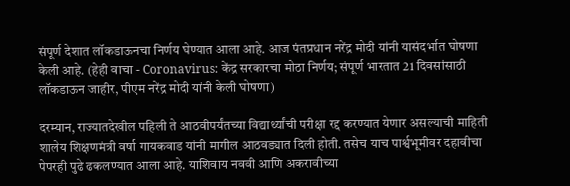संपूर्ण देशात लॉकडाऊनचा निर्णय घेण्यात आला आहे. आज पंतप्रधान नरेंद्र मोदी यांनी यासंदर्भात घोषणा केली आहे. (हेही वाचा - Coronavirus: केंद्र सरकारचा मोठा निर्णय; संपूर्ण भारतात 21 दिवसांसाठी लॉकडाऊन जाहीर, पीएम नरेंद्र मोदी यांनी केली घोषणा)

दरम्यान, राज्यातदेखील पहिली ते आठवीपर्यंतच्या विद्यार्थ्यांची परीक्षा रद्द करण्यात येणार असल्याची माहिती शालेय शिक्षणमंत्री वर्षा गायकवाड यांनी मागील आठवड्यात दिली होती. तसेच याच पार्श्वभूमीवर दहावीचा पेपरही पुढे ढकलण्यात आला आहे. याशिवाय नववी आणि अकरावीच्या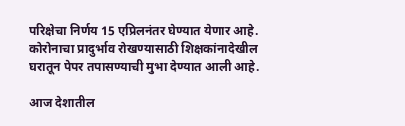परिक्षेचा निर्णय 15 एप्रिलनंतर घेण्यात येणार आहे. कोरोनाचा प्रादुर्भाव रोखण्यासाठी शिक्षकांनादेखील घरातून पेपर तपासण्याची मुभा देण्यात आली आहे.

आज देशातील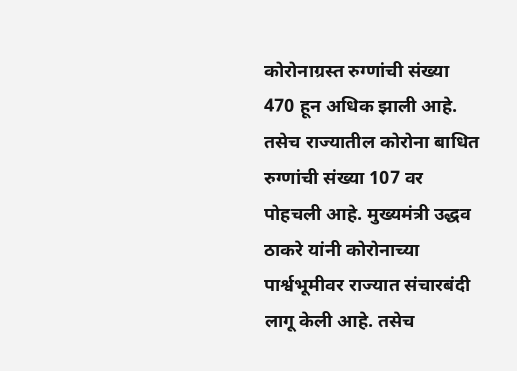कोरोनाग्रस्त रुग्णांची संख्या 470 हून अधिक झाली आहे. तसेच राज्यातील कोरोना बाधित रुग्णांची संख्या 107 वर पोहचली आहे. मुख्यमंत्री उद्धव ठाकरे यांनी कोरोनाच्या पार्श्वभूमीवर राज्यात संचारबंदी लागू केली आहे. तसेच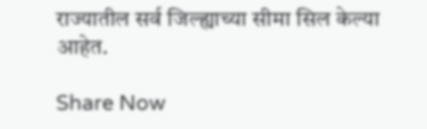राज्यातील सर्व जिल्ह्याच्या सीमा सिल केल्या आहेत.

Share Now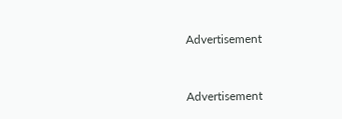Advertisement


Advertisement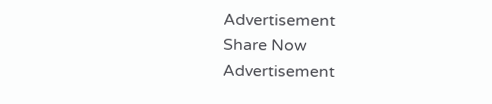Advertisement
Share Now
Advertisement